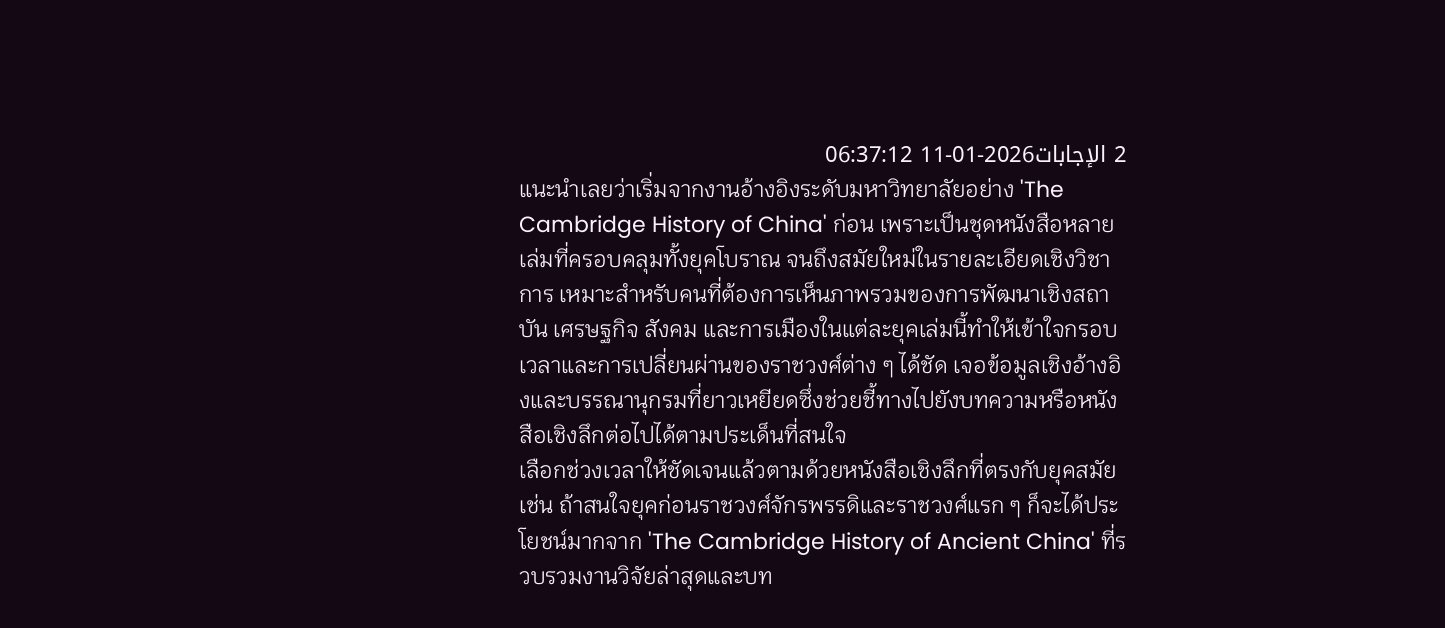2 الإجابات2026-01-11 06:37:12
แนะนำเลยว่าเริ่มจากงานอ้างอิงระดับมหาวิทยาลัยอย่าง 'The Cambridge History of China' ก่อน เพราะเป็นชุดหนังสือหลายเล่มที่ครอบคลุมทั้งยุคโบราณ จนถึงสมัยใหม่ในรายละเอียดเชิงวิชาการ เหมาะสำหรับคนที่ต้องการเห็นภาพรวมของการพัฒนาเชิงสถาบัน เศรษฐกิจ สังคม และการเมืองในแต่ละยุคเล่มนี้ทำให้เข้าใจกรอบเวลาและการเปลี่ยนผ่านของราชวงศ์ต่าง ๆ ได้ชัด เจอข้อมูลเชิงอ้างอิงและบรรณานุกรมที่ยาวเหยียดซึ่งช่วยชี้ทางไปยังบทความหรือหนังสือเชิงลึกต่อไปได้ตามประเด็นที่สนใจ
เลือกช่วงเวลาให้ชัดเจนแล้วตามด้วยหนังสือเชิงลึกที่ตรงกับยุคสมัย เช่น ถ้าสนใจยุคก่อนราชวงศ์จักรพรรดิและราชวงศ์แรก ๆ ก็จะได้ประโยชน์มากจาก 'The Cambridge History of Ancient China' ที่รวบรวมงานวิจัยล่าสุดและบท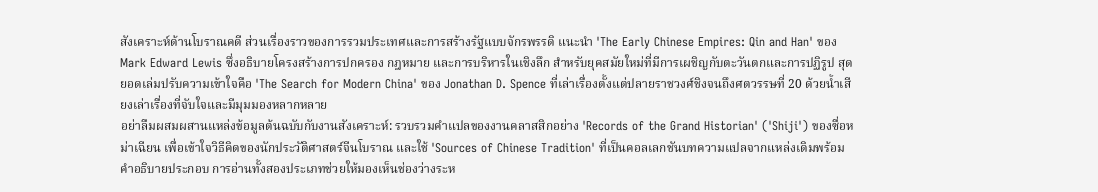สังเคราะห์ด้านโบราณคดี ส่วนเรื่องราวของการรวมประเทศและการสร้างรัฐแบบจักรพรรดิ แนะนำ 'The Early Chinese Empires: Qin and Han' ของ Mark Edward Lewis ซึ่งอธิบายโครงสร้างการปกครอง กฎหมาย และการบริหารในเชิงลึก สำหรับยุคสมัยใหม่ที่มีการเผชิญกับตะวันตกและการปฏิรูป สุดยอดเล่มปรับความเข้าใจคือ 'The Search for Modern China' ของ Jonathan D. Spence ที่เล่าเรื่องตั้งแต่ปลายราชวงศ์ชิงจนถึงศตวรรษที่ 20 ด้วยน้ำเสียงเล่าเรื่องที่จับใจและมีมุมมองหลากหลาย
อย่าลืมผสมผสานแหล่งข้อมูลต้นฉบับกับงานสังเคราะห์: รวบรวมคำแปลของงานคลาสสิกอย่าง 'Records of the Grand Historian' ('Shiji') ของซื่อหม่าเฉียน เพื่อเข้าใจวิธีคิดของนักประวัติศาสตร์จีนโบราณ และใช้ 'Sources of Chinese Tradition' ที่เป็นคอลเลกชันบทความแปลจากแหล่งเดิมพร้อมคำอธิบายประกอบ การอ่านทั้งสองประเภทช่วยให้มองเห็นช่องว่างระห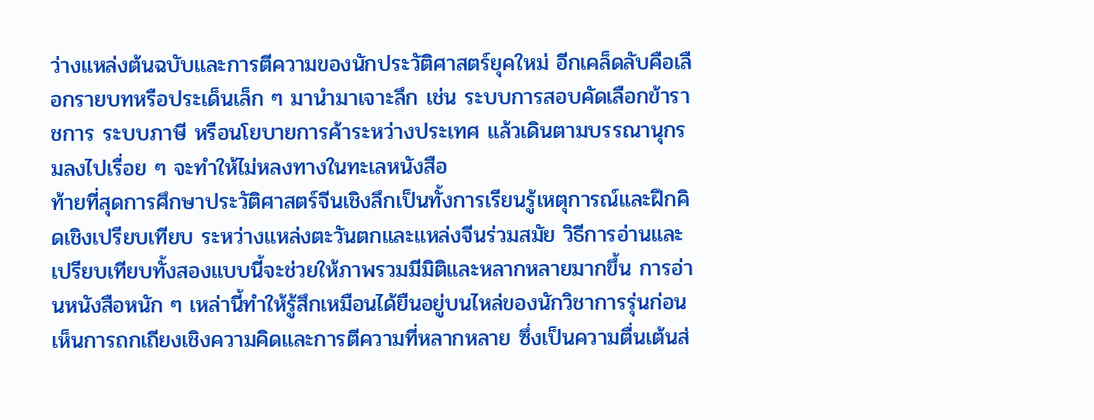ว่างแหล่งต้นฉบับและการตีความของนักประวัติศาสตร์ยุคใหม่ อีกเคล็ดลับคือเลือกรายบทหรือประเด็นเล็ก ๆ มานำมาเจาะลึก เช่น ระบบการสอบคัดเลือกข้าราชการ ระบบภาษี หรือนโยบายการค้าระหว่างประเทศ แล้วเดินตามบรรณานุกรมลงไปเรื่อย ๆ จะทำให้ไม่หลงทางในทะเลหนังสือ
ท้ายที่สุดการศึกษาประวัติศาสตร์จีนเชิงลึกเป็นทั้งการเรียนรู้เหตุการณ์และฝึกคิดเชิงเปรียบเทียบ ระหว่างแหล่งตะวันตกและแหล่งจีนร่วมสมัย วิธีการอ่านและเปรียบเทียบทั้งสองแบบนี้จะช่วยให้ภาพรวมมีมิติและหลากหลายมากขึ้น การอ่านหนังสือหนัก ๆ เหล่านี้ทำให้รู้สึกเหมือนได้ยืนอยู่บนไหล่ของนักวิชาการรุ่นก่อน เห็นการถกเถียงเชิงความคิดและการตีความที่หลากหลาย ซึ่งเป็นความตื่นเต้นส่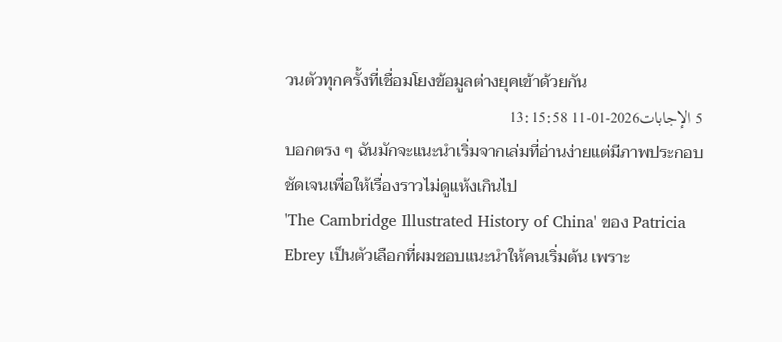วนตัวทุกครั้งที่เชื่อมโยงข้อมูลต่างยุคเข้าด้วยกัน
5 الإجابات2026-01-11 13:15:58
บอกตรง ๆ ฉันมักจะแนะนำเริ่มจากเล่มที่อ่านง่ายแต่มีภาพประกอบชัดเจนเพื่อให้เรื่องราวไม่ดูแห้งเกินไป
'The Cambridge Illustrated History of China' ของ Patricia Ebrey เป็นตัวเลือกที่ผมชอบแนะนำให้คนเริ่มต้น เพราะ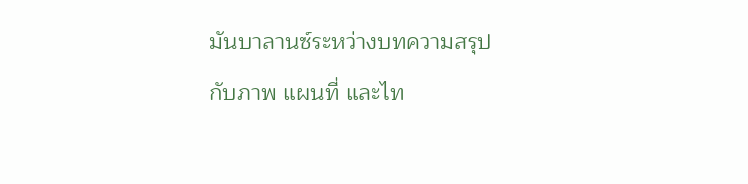มันบาลานซ์ระหว่างบทความสรุปกับภาพ แผนที่ และไท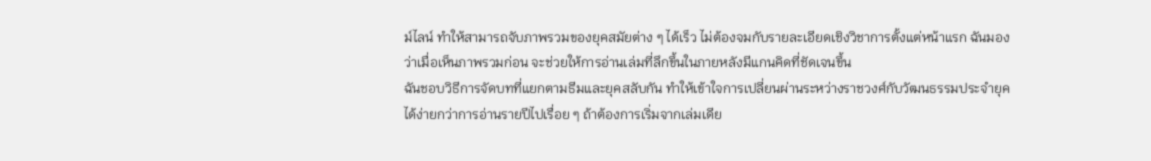ม์ไลน์ ทำให้สามารถจับภาพรวมของยุคสมัยต่าง ๆ ได้เร็ว ไม่ต้องจมกับรายละเอียดเชิงวิชาการตั้งแต่หน้าแรก ฉันมองว่าเมื่อเห็นภาพรวมก่อน จะช่วยให้การอ่านเล่มที่ลึกขึ้นในภายหลังมีแกนคิดที่ชัดเจนขึ้น
ฉันชอบวิธีการจัดบทที่แยกตามธีมและยุคสลับกัน ทำให้เข้าใจการเปลี่ยนผ่านระหว่างราชวงศ์กับวัฒนธรรมประจำยุคได้ง่ายกว่าการอ่านรายปีไปเรื่อย ๆ ถ้าต้องการเริ่มจากเล่มเดีย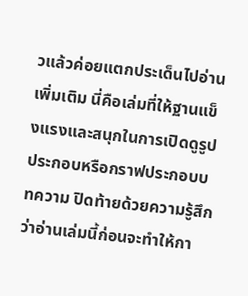วแล้วค่อยแตกประเด็นไปอ่านเพิ่มเติม นี่คือเล่มที่ให้ฐานแข็งแรงและสนุกในการเปิดดูรูปประกอบหรือกราฟประกอบบทความ ปิดท้ายด้วยความรู้สึกว่าอ่านเล่มนี้ก่อนจะทำให้กา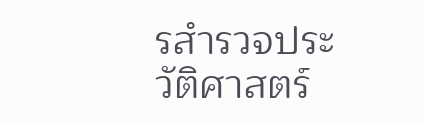รสำรวจประวัติศาสตร์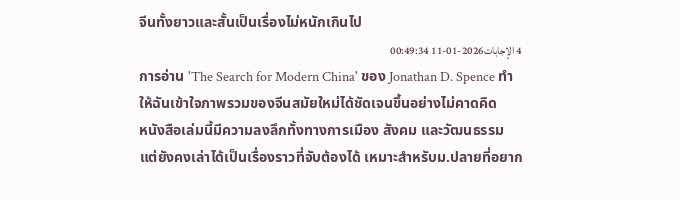จีนทั้งยาวและสั้นเป็นเรื่องไม่หนักเกินไป
4 الإجابات2026-01-11 00:49:34
การอ่าน 'The Search for Modern China' ของ Jonathan D. Spence ทำให้ฉันเข้าใจภาพรวมของจีนสมัยใหม่ได้ชัดเจนขึ้นอย่างไม่คาดคิด
หนังสือเล่มนี้มีความลงลึกทั้งทางการเมือง สังคม และวัฒนธรรม แต่ยังคงเล่าได้เป็นเรื่องราวที่จับต้องได้ เหมาะสำหรับม.ปลายที่อยาก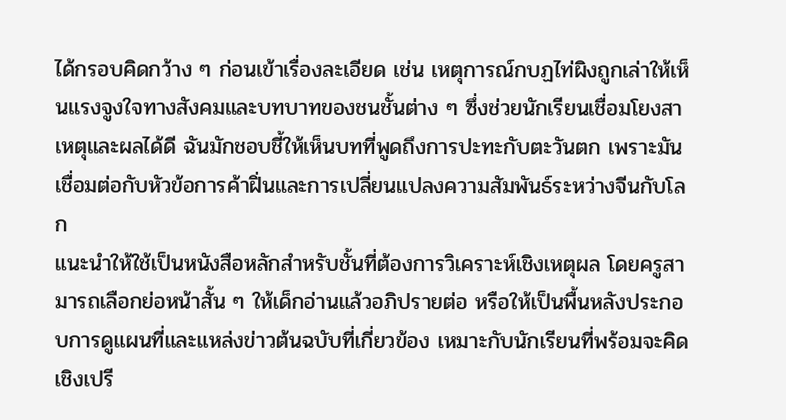ได้กรอบคิดกว้าง ๆ ก่อนเข้าเรื่องละเอียด เช่น เหตุการณ์กบฏไท่ผิงถูกเล่าให้เห็นแรงจูงใจทางสังคมและบทบาทของชนชั้นต่าง ๆ ซึ่งช่วยนักเรียนเชื่อมโยงสาเหตุและผลได้ดี ฉันมักชอบชี้ให้เห็นบทที่พูดถึงการปะทะกับตะวันตก เพราะมันเชื่อมต่อกับหัวข้อการค้าฝิ่นและการเปลี่ยนแปลงความสัมพันธ์ระหว่างจีนกับโลก
แนะนำให้ใช้เป็นหนังสือหลักสำหรับชั้นที่ต้องการวิเคราะห์เชิงเหตุผล โดยครูสามารถเลือกย่อหน้าสั้น ๆ ให้เด็กอ่านแล้วอภิปรายต่อ หรือให้เป็นพื้นหลังประกอบการดูแผนที่และแหล่งข่าวต้นฉบับที่เกี่ยวข้อง เหมาะกับนักเรียนที่พร้อมจะคิดเชิงเปรี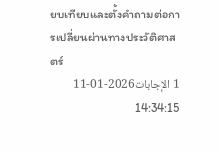ยบเทียบและตั้งคำถามต่อการเปลี่ยนผ่านทางประวัติศาสตร์
1 الإجابات2026-01-11 14:34:15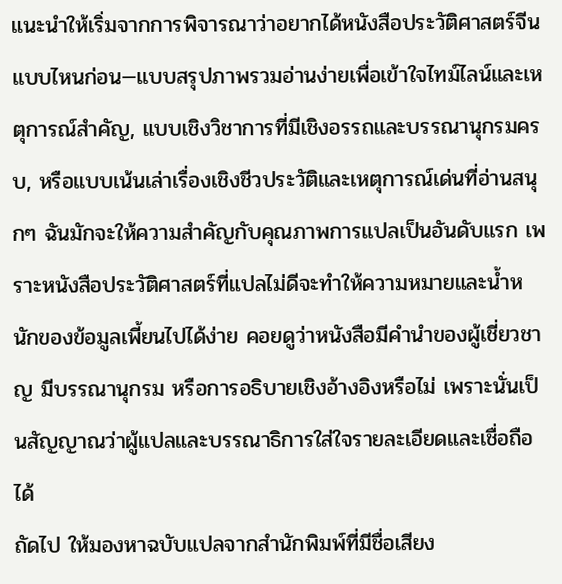แนะนำให้เริ่มจากการพิจารณาว่าอยากได้หนังสือประวัติศาสตร์จีนแบบไหนก่อน—แบบสรุปภาพรวมอ่านง่ายเพื่อเข้าใจไทม์ไลน์และเหตุการณ์สำคัญ, แบบเชิงวิชาการที่มีเชิงอรรถและบรรณานุกรมครบ, หรือแบบเน้นเล่าเรื่องเชิงชีวประวัติและเหตุการณ์เด่นที่อ่านสนุกๆ ฉันมักจะให้ความสำคัญกับคุณภาพการแปลเป็นอันดับแรก เพราะหนังสือประวัติศาสตร์ที่แปลไม่ดีจะทำให้ความหมายและน้ำหนักของข้อมูลเพี้ยนไปได้ง่าย คอยดูว่าหนังสือมีคำนำของผู้เชี่ยวชาญ มีบรรณานุกรม หรือการอธิบายเชิงอ้างอิงหรือไม่ เพราะนั่นเป็นสัญญาณว่าผู้แปลและบรรณาธิการใส่ใจรายละเอียดและเชื่อถือได้
ถัดไป ให้มองหาฉบับแปลจากสำนักพิมพ์ที่มีชื่อเสียง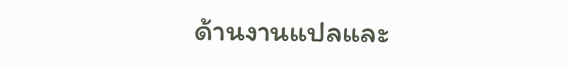ด้านงานแปลและ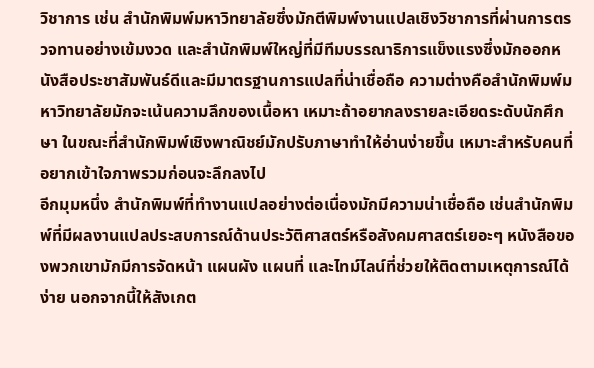วิชาการ เช่น สำนักพิมพ์มหาวิทยาลัยซึ่งมักตีพิมพ์งานแปลเชิงวิชาการที่ผ่านการตรวจทานอย่างเข้มงวด และสำนักพิมพ์ใหญ่ที่มีทีมบรรณาธิการแข็งแรงซึ่งมักออกหนังสือประชาสัมพันธ์ดีและมีมาตรฐานการแปลที่น่าเชื่อถือ ความต่างคือสำนักพิมพ์มหาวิทยาลัยมักจะเน้นความลึกของเนื้อหา เหมาะถ้าอยากลงรายละเอียดระดับนักศึกษา ในขณะที่สำนักพิมพ์เชิงพาณิชย์มักปรับภาษาทำให้อ่านง่ายขึ้น เหมาะสำหรับคนที่อยากเข้าใจภาพรวมก่อนจะลึกลงไป
อีกมุมหนึ่ง สำนักพิมพ์ที่ทำงานแปลอย่างต่อเนื่องมักมีความน่าเชื่อถือ เช่นสำนักพิมพ์ที่มีผลงานแปลประสบการณ์ด้านประวัติศาสตร์หรือสังคมศาสตร์เยอะๆ หนังสือของพวกเขามักมีการจัดหน้า แผนผัง แผนที่ และไทม์ไลน์ที่ช่วยให้ติดตามเหตุการณ์ได้ง่าย นอกจากนี้ให้สังเกต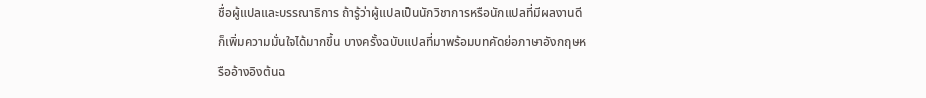ชื่อผู้แปลและบรรณาธิการ ถ้ารู้ว่าผู้แปลเป็นนักวิชาการหรือนักแปลที่มีผลงานดี ก็เพิ่มความมั่นใจได้มากขึ้น บางครั้งฉบับแปลที่มาพร้อมบทคัดย่อภาษาอังกฤษหรืออ้างอิงต้นฉ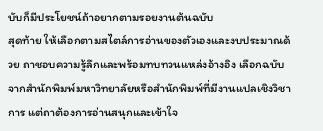บับก็มีประโยชน์ถ้าอยากตามรอยงานต้นฉบับ
สุดท้าย ให้เลือกตามสไตล์การอ่านของตัวเองและงบประมาณด้วย ถาชอบความรู้ลึกและพร้อมทบทวนแหล่งอ้างอิง เลือกฉบับจากสำนักพิมพ์มหาวิทยาลัยหรือสำนักพิมพ์ที่มีงานแปลเชิงวิชาการ แต่ถาต้องการอ่านสนุกและเข้าใจ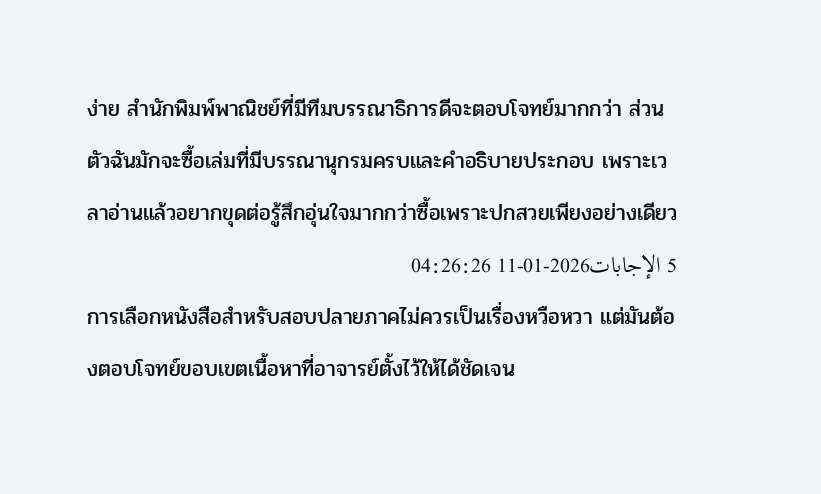ง่าย สำนักพิมพ์พาณิชย์ที่มีทีมบรรณาธิการดีจะตอบโจทย์มากกว่า ส่วนตัวฉันมักจะซื้อเล่มที่มีบรรณานุกรมครบและคำอธิบายประกอบ เพราะเวลาอ่านแล้วอยากขุดต่อรู้สึกอุ่นใจมากกว่าซื้อเพราะปกสวยเพียงอย่างเดียว
5 الإجابات2026-01-11 04:26:26
การเลือกหนังสือสำหรับสอบปลายภาคไม่ควรเป็นเรื่องหวือหวา แต่มันต้องตอบโจทย์ขอบเขตเนื้อหาที่อาจารย์ตั้งไว้ให้ได้ชัดเจน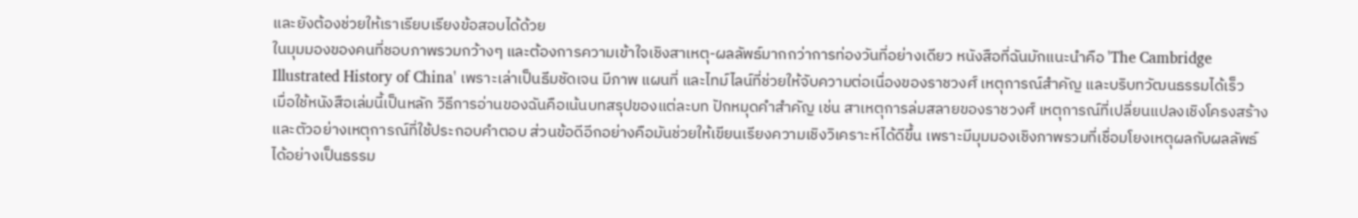และยังต้องช่วยให้เราเรียบเรียงข้อสอบได้ด้วย
ในมุมมองของคนที่ชอบภาพรวมกว้างๆ และต้องการความเข้าใจเชิงสาเหตุ-ผลลัพธ์มากกว่าการท่องวันที่อย่างเดียว หนังสือที่ฉันมักแนะนำคือ 'The Cambridge Illustrated History of China' เพราะเล่าเป็นธีมชัดเจน มีภาพ แผนที่ และไทม์ไลน์ที่ช่วยให้จับความต่อเนื่องของราชวงศ์ เหตุการณ์สำคัญ และบริบทวัฒนธรรมได้เร็ว
เมื่อใช้หนังสือเล่มนี้เป็นหลัก วิธีการอ่านของฉันคือเน้นบทสรุปของแต่ละบท ปักหมุดคำสำคัญ เช่น สาเหตุการล่มสลายของราชวงศ์ เหตุการณ์ที่เปลี่ยนแปลงเชิงโครงสร้าง และตัวอย่างเหตุการณ์ที่ใช้ประกอบคำตอบ ส่วนข้อดีอีกอย่างคือมันช่วยให้เขียนเรียงความเชิงวิเคราะห์ได้ดีขึ้น เพราะมีมุมมองเชิงภาพรวมที่เชื่อมโยงเหตุผลกับผลลัพธ์ได้อย่างเป็นธรรม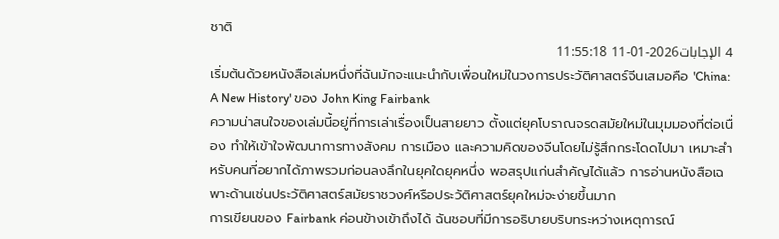ชาติ
4 الإجابات2026-01-11 11:55:18
เริ่มต้นด้วยหนังสือเล่มหนึ่งที่ฉันมักจะแนะนำกับเพื่อนใหม่ในวงการประวัติศาสตร์จีนเสมอคือ 'China: A New History' ของ John King Fairbank
ความน่าสนใจของเล่มนี้อยู่ที่การเล่าเรื่องเป็นสายยาว ตั้งแต่ยุคโบราณจรดสมัยใหม่ในมุมมองที่ต่อเนื่อง ทำให้เข้าใจพัฒนาการทางสังคม การเมือง และความคิดของจีนโดยไม่รู้สึกกระโดดไปมา เหมาะสำหรับคนที่อยากได้ภาพรวมก่อนลงลึกในยุคใดยุคหนึ่ง พอสรุปแก่นสำคัญได้แล้ว การอ่านหนังสือเฉพาะด้านเช่นประวัติศาสตร์สมัยราชวงศ์หรือประวัติศาสตร์ยุคใหม่จะง่ายขึ้นมาก
การเขียนของ Fairbank ค่อนข้างเข้าถึงได้ ฉันชอบที่มีการอธิบายบริบทระหว่างเหตุการณ์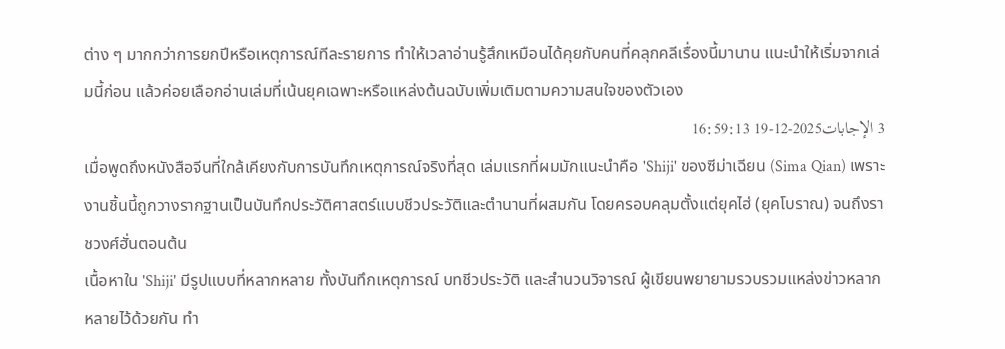ต่าง ๆ มากกว่าการยกปีหรือเหตุการณ์ทีละรายการ ทำให้เวลาอ่านรู้สึกเหมือนได้คุยกับคนที่คลุกคลีเรื่องนี้มานาน แนะนำให้เริ่มจากเล่มนี้ก่อน แล้วค่อยเลือกอ่านเล่มที่เน้นยุคเฉพาะหรือแหล่งต้นฉบับเพิ่มเติมตามความสนใจของตัวเอง
3 الإجابات2025-12-19 16:59:13
เมื่อพูดถึงหนังสือจีนที่ใกล้เคียงกับการบันทึกเหตุการณ์จริงที่สุด เล่มแรกที่ผมมักแนะนำคือ 'Shiji' ของซีม่าเฉียน (Sima Qian) เพราะงานชิ้นนี้ถูกวางรากฐานเป็นบันทึกประวัติศาสตร์แบบชีวประวัติและตำนานที่ผสมกัน โดยครอบคลุมตั้งแต่ยุคไฮ่ (ยุคโบราณ) จนถึงราชวงศ์ฮั่นตอนต้น
เนื้อหาใน 'Shiji' มีรูปแบบที่หลากหลาย ทั้งบันทึกเหตุการณ์ บทชีวประวัติ และสำนวนวิจารณ์ ผู้เขียนพยายามรวบรวมแหล่งข่าวหลากหลายไว้ด้วยกัน ทำ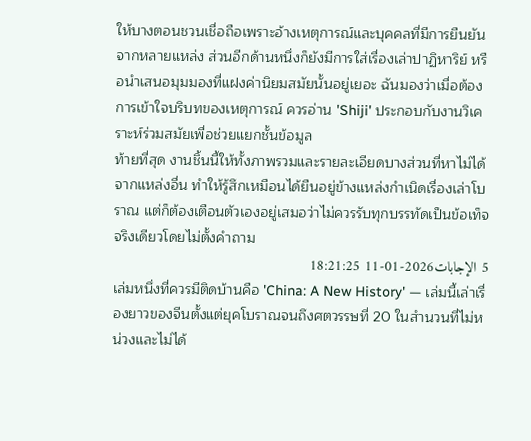ให้บางตอนชวนเชื่อถือเพราะอ้างเหตุการณ์และบุคคลที่มีการยืนยันจากหลายแหล่ง ส่วนอีกด้านหนึ่งก็ยังมีการใส่เรื่องเล่าปาฏิหาริย์ หรือนำเสนอมุมมองที่แฝงค่านิยมสมัยนั้นอยู่เยอะ ฉันมองว่าเมื่อต้องการเข้าใจบริบทของเหตุการณ์ ควรอ่าน 'Shiji' ประกอบกับงานวิเคราะห์ร่วมสมัยเพื่อช่วยแยกชั้นข้อมูล
ท้ายที่สุด งานชิ้นนี้ให้ทั้งภาพรวมและรายละเอียดบางส่วนที่หาไม่ได้จากแหล่งอื่น ทำให้รู้สึกเหมือนได้ยืนอยู่ข้างแหล่งกำเนิดเรื่องเล่าโบราณ แต่ก็ต้องเตือนตัวเองอยู่เสมอว่าไม่ควรรับทุกบรรทัดเป็นข้อเท็จจริงเดียวโดยไม่ตั้งคำถาม
5 الإجابات2026-01-11 18:21:25
เล่มหนึ่งที่ควรมีติดบ้านคือ 'China: A New History' — เล่มนี้เล่าเรื่องยาวของจีนตั้งแต่ยุคโบราณจนถึงศตวรรษที่ 20 ในสำนวนที่ไม่หน่วงและไม่ได้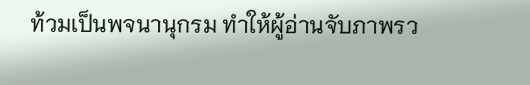ท้วมเป็นพจนานุกรม ทำให้ผู้อ่านจับภาพรว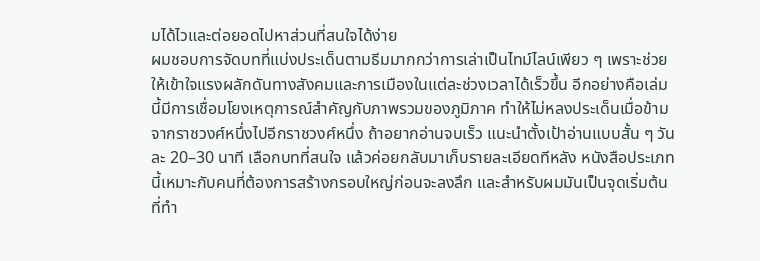มได้ไวและต่อยอดไปหาส่วนที่สนใจได้ง่าย
ผมชอบการจัดบทที่แบ่งประเด็นตามธีมมากกว่าการเล่าเป็นไทม์ไลน์เพียว ๆ เพราะช่วยให้เข้าใจแรงผลักดันทางสังคมและการเมืองในแต่ละช่วงเวลาได้เร็วขึ้น อีกอย่างคือเล่มนี้มีการเชื่อมโยงเหตุการณ์สำคัญกับภาพรวมของภูมิภาค ทำให้ไม่หลงประเด็นเมื่อข้ามจากราชวงศ์หนึ่งไปอีกราชวงศ์หนึ่ง ถ้าอยากอ่านจบเร็ว แนะนำตั้งเป้าอ่านแบบสั้น ๆ วันละ 20–30 นาที เลือกบทที่สนใจ แล้วค่อยกลับมาเก็บรายละเอียดทีหลัง หนังสือประเภทนี้เหมาะกับคนที่ต้องการสร้างกรอบใหญ่ก่อนจะลงลึก และสำหรับผมมันเป็นจุดเริ่มต้นที่ทำ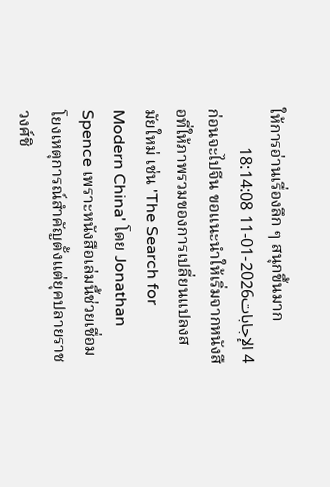ให้การอ่านเรื่องลึก ๆ สนุกขึ้นมาก
4 الإجابات2026-01-11 18:14:08
ก่อนจะไปจีน ขอแนะนำให้เริ่มจากหนังสือที่ให้ภาพรวมของการเปลี่ยนแปลงสมัยใหม่ เช่น 'The Search for Modern China' โดย Jonathan Spence เพราะหนังสือเล่มนี้ช่วยเชื่อมโยงเหตุการณ์สำคัญตั้งแต่ยุคปลายราชวงศ์ชิ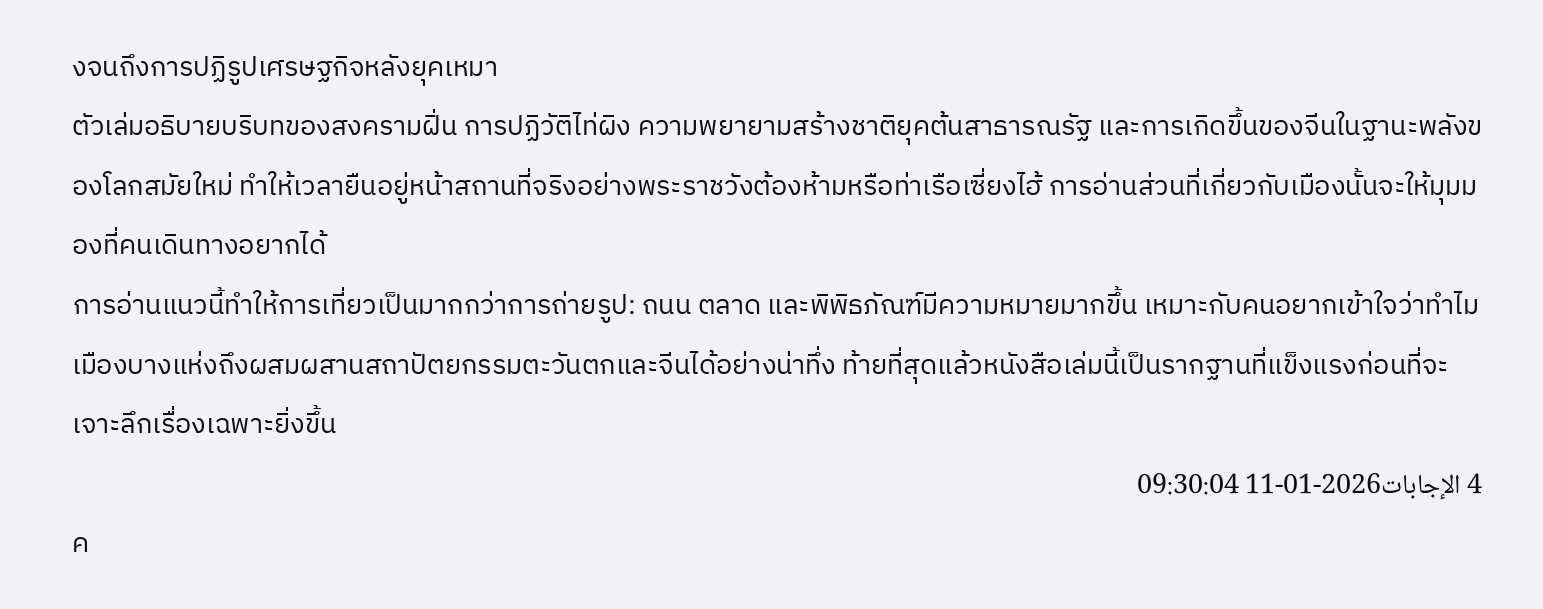งจนถึงการปฏิรูปเศรษฐกิจหลังยุคเหมา
ตัวเล่มอธิบายบริบทของสงครามฝิ่น การปฏิวัติไท่ผิง ความพยายามสร้างชาติยุคต้นสาธารณรัฐ และการเกิดขึ้นของจีนในฐานะพลังของโลกสมัยใหม่ ทำให้เวลายืนอยู่หน้าสถานที่จริงอย่างพระราชวังต้องห้ามหรือท่าเรือเซี่ยงไฮ้ การอ่านส่วนที่เกี่ยวกับเมืองนั้นจะให้มุมมองที่คนเดินทางอยากได้
การอ่านแนวนี้ทำให้การเที่ยวเป็นมากกว่าการถ่ายรูป: ถนน ตลาด และพิพิธภัณฑ์มีความหมายมากขึ้น เหมาะกับคนอยากเข้าใจว่าทำไมเมืองบางแห่งถึงผสมผสานสถาปัตยกรรมตะวันตกและจีนได้อย่างน่าทึ่ง ท้ายที่สุดแล้วหนังสือเล่มนี้เป็นรากฐานที่แข็งแรงก่อนที่จะเจาะลึกเรื่องเฉพาะยิ่งขึ้น
4 الإجابات2026-01-11 09:30:04
ค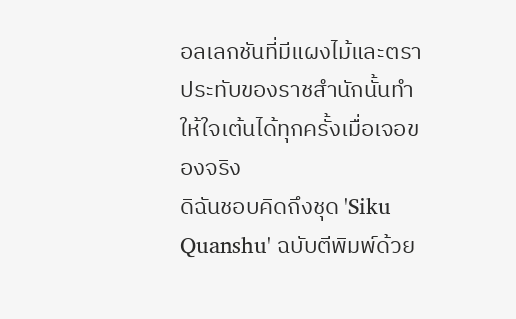อลเลกชันที่มีแผงไม้และตราประทับของราชสำนักนั้นทำให้ใจเต้นได้ทุกครั้งเมื่อเจอของจริง
ดิฉันชอบคิดถึงชุด 'Siku Quanshu' ฉบับตีพิมพ์ด้วย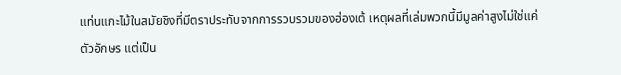แท่นแกะไม้ในสมัยชิงที่มีตราประทับจากการรวบรวมของฮ่องเต้ เหตุผลที่เล่มพวกนี้มีมูลค่าสูงไม่ใช่แค่ตัวอักษร แต่เป็น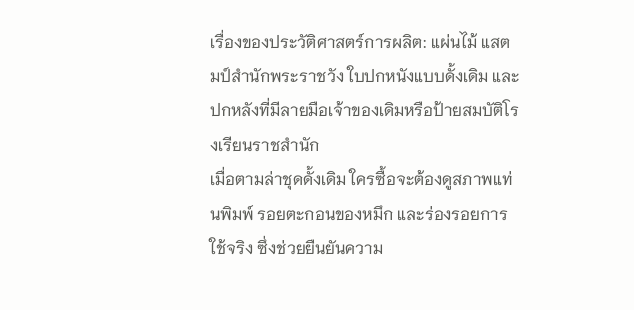เรื่องของประวัติศาสตร์การผลิต: แผ่นไม้ แสตมป์สำนักพระราชวัง ใบปกหนังแบบดั้งเดิม และปกหลังที่มีลายมือเจ้าของเดิมหรือป้ายสมบัติโรงเรียนราชสำนัก
เมื่อตามล่าชุดดั้งเดิม ใครซื้อจะต้องดูสภาพแท่นพิมพ์ รอยตะกอนของหมึก และร่องรอยการใช้จริง ซึ่งช่วยยืนยันความ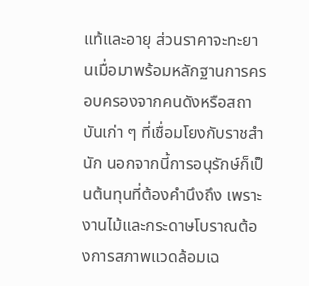แท้และอายุ ส่วนราคาจะทะยานเมื่อมาพร้อมหลักฐานการครอบครองจากคนดังหรือสถาบันเก่า ๆ ที่เชื่อมโยงกับราชสำนัก นอกจากนี้การอนุรักษ์ก็เป็นต้นทุนที่ต้องคำนึงถึง เพราะงานไม้และกระดาษโบราณต้องการสภาพแวดล้อมเฉ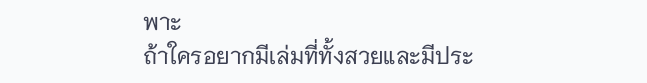พาะ
ถ้าใครอยากมีเล่มที่ทั้งสวยและมีประ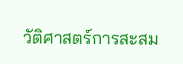วัติศาสตร์การสะสม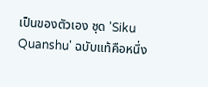เป็นของตัวเอง ชุด 'Siku Quanshu' ฉบับแท้คือหนึ่ง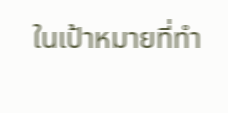ในเป้าหมายที่ทำ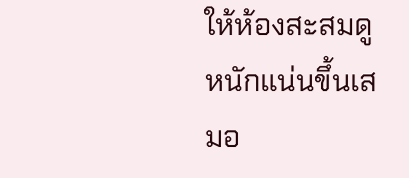ให้ห้องสะสมดูหนักแน่นขึ้นเสมอ